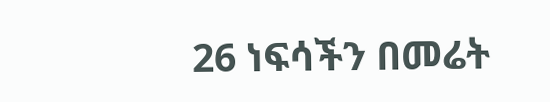26 ነፍሳችን በመሬት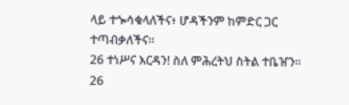ላይ ተጐሳቁላለችና፥ ሆዳችንም ከምድር ጋር ተጣብቃለችና።
26 ተነሥና እርዳን! ስለ ምሕረትህ ስትል ተቤዠን።
26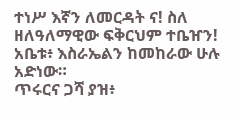ተነሥ እኛን ለመርዳት ና! ስለ ዘለዓለማዊው ፍቅርህም ተቤዠን!
አቤቱ፥ እስራኤልን ከመከራው ሁሉ አድነው።
ጥሩርና ጋሻ ያዝ፥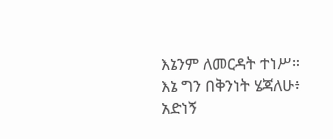እኔንም ለመርዳት ተነሥ።
እኔ ግን በቅንነት ሄጃለሁ፥ አድነኝ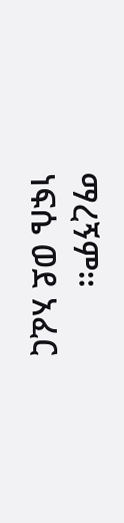ማረኝም።
ነፍሴ ወደ አፈር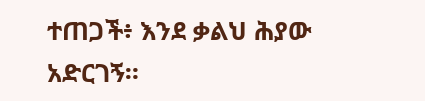ተጠጋች፥ እንደ ቃልህ ሕያው አድርገኝ።